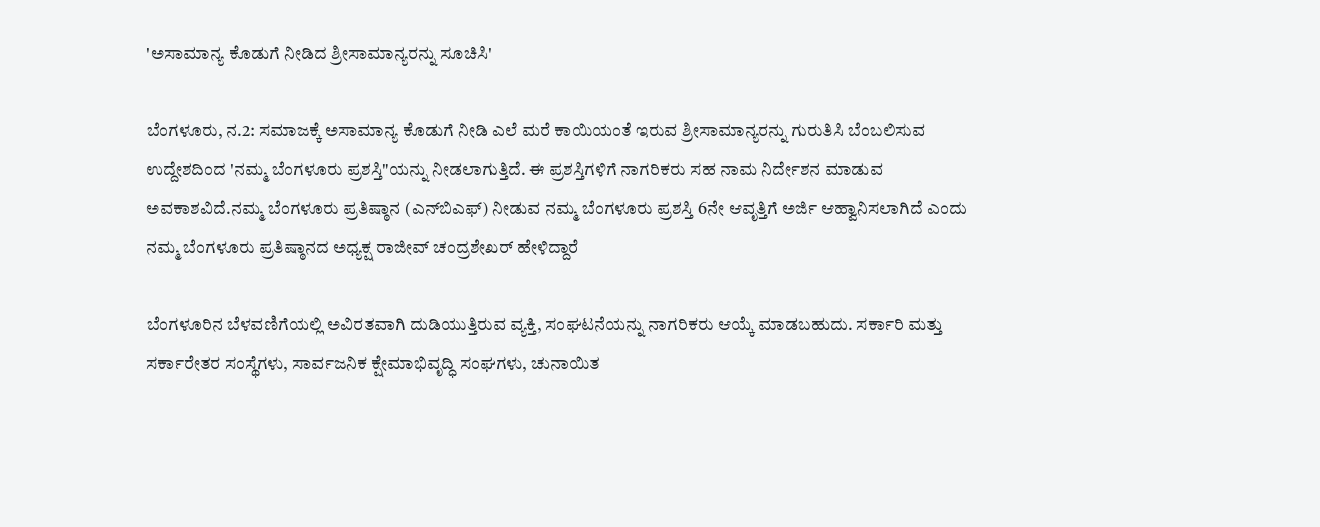'ಅಸಾಮಾನ್ಯ ಕೊಡುಗೆ ನೀಡಿದ ಶ್ರೀಸಾಮಾನ್ಯರನ್ನು ಸೂಚಿಸಿ'

ಬೆಂಗಳೂರು, ನ.2: ಸಮಾಜಕ್ಕೆ ಅಸಾಮಾನ್ಯ ಕೊಡುಗೆ ನೀಡಿ ಎಲೆ ಮರೆ ಕಾಯಿಯಂತೆ ಇರುವ ಶ್ರೀಸಾಮಾನ್ಯರನ್ನು ಗುರುತಿಸಿ ಬೆಂಬಲಿಸುವ ಉದ್ದೇಶದಿಂದ 'ನಮ್ಮ ಬೆಂಗಳೂರು ಪ್ರಶಸ್ತಿ"ಯನ್ನು ನೀಡಲಾಗುತ್ತಿದೆ. ಈ ಪ್ರಶಸ್ತಿಗಳಿಗೆ ನಾಗರಿಕರು ಸಹ ನಾಮ ನಿರ್ದೇಶನ ಮಾಡುವ ಅವಕಾಶವಿದೆ.ನಮ್ಮ ಬೆಂಗಳೂರು ಪ್ರತಿಷ್ಠಾನ (ಎನ್‌ಬಿಎಫ್) ನೀಡುವ ನಮ್ಮ ಬೆಂಗಳೂರು ಪ್ರಶಸ್ತಿ 6ನೇ ಆವೃತ್ತಿಗೆ ಅರ್ಜಿ ಆಹ್ವಾನಿಸಲಾಗಿದೆ ಎಂದು ನಮ್ಮ ಬೆಂಗಳೂರು ಪ್ರತಿಷ್ಠಾನದ ಅಧ್ಯಕ್ಷ ರಾಜೀವ್ ಚಂದ್ರಶೇಖರ್ ಹೇಳಿದ್ದಾರೆ

ಬೆಂಗಳೂರಿನ ಬೆಳವಣಿಗೆಯಲ್ಲಿ ಅವಿರತವಾಗಿ ದುಡಿಯುತ್ತಿರುವ ವ್ಯಕ್ತಿ, ಸಂಘಟನೆಯನ್ನು ನಾಗರಿಕರು ಆಯ್ಕೆ ಮಾಡಬಹುದು. ಸರ್ಕಾರಿ ಮತ್ತು ಸರ್ಕಾರೇತರ ಸಂಸ್ಥೆಗಳು, ಸಾರ್ವಜನಿಕ ಕ್ಷೇಮಾಭಿವೃದ್ಧಿ ಸಂಘಗಳು, ಚುನಾಯಿತ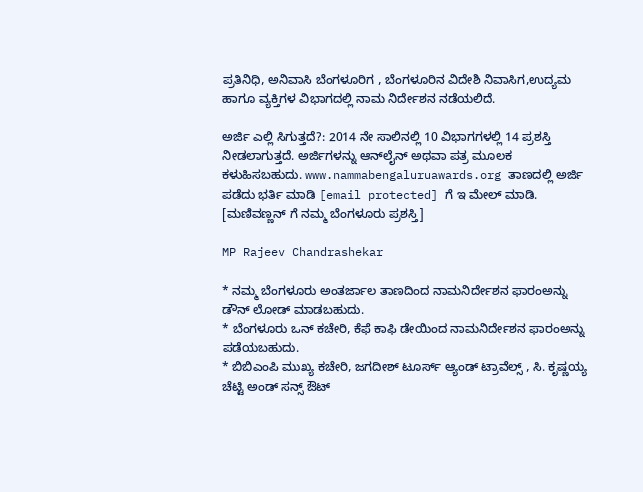ಪ್ರತಿನಿಧಿ, ಅನಿವಾಸಿ ಬೆಂಗಳೂರಿಗ , ಬೆಂಗಳೂರಿನ ವಿದೇಶಿ ನಿವಾಸಿಗ,ಉದ್ಯಮ ಹಾಗೂ ವ್ಯಕ್ತಿಗಳ ವಿಭಾಗದಲ್ಲಿ ನಾಮ ನಿರ್ದೇಶನ ನಡೆಯಲಿದೆ.

ಅರ್ಜಿ ಎಲ್ಲಿ ಸಿಗುತ್ತದೆ?: 2014 ನೇ ಸಾಲಿನಲ್ಲಿ 10 ವಿಭಾಗಗಳಲ್ಲಿ 14 ಪ್ರಶಸ್ತಿ ನೀಡಲಾಗುತ್ತದೆ. ಅರ್ಜಿಗಳನ್ನು ಆನ್‌ಲೈನ್ ಅಥವಾ ಪತ್ರ ಮೂಲಕ ಕಳುಹಿಸಬಹುದು. www.nammabengaluruawards.org ತಾಣದಲ್ಲಿ ಅರ್ಜಿ ಪಡೆದು ಭರ್ತಿ ಮಾಡಿ [email protected] ಗೆ ಇ ಮೇಲ್ ಮಾಡಿ. [ಮಣಿವಣ್ಣನ್ ಗೆ ನಮ್ಮ ಬೆಂಗಳೂರು ಪ್ರಶಸ್ತಿ]

MP Rajeev Chandrashekar

* ನಮ್ಮ ಬೆಂಗಳೂರು ಅಂತರ್ಜಾಲ ತಾಣದಿಂದ ನಾಮನಿರ್ದೇಶನ ಫಾರಂಅನ್ನು ಡೌನ್ ಲೋಡ್ ಮಾಡಬಹುದು.
* ಬೆಂಗಳೂರು ಒನ್ ಕಚೇರಿ, ಕೆಫೆ ಕಾಫಿ ಡೇಯಿಂದ ನಾಮನಿರ್ದೇಶನ ಫಾರಂಅನ್ನು ಪಡೆಯಬಹುದು.
* ಬಿಬಿಎಂಪಿ ಮುಖ್ಯ ಕಚೇರಿ, ಜಗದೀಶ್ ಟೂರ್ಸ್ ಆ್ಯಂಡ್ ಟ್ರಾವೆಲ್ಸ್ , ಸಿ. ಕೃಷ್ಣಯ್ಯ ಚೆಟ್ಟಿ ಅಂಡ್ ಸನ್ಸ್ ಔಟ್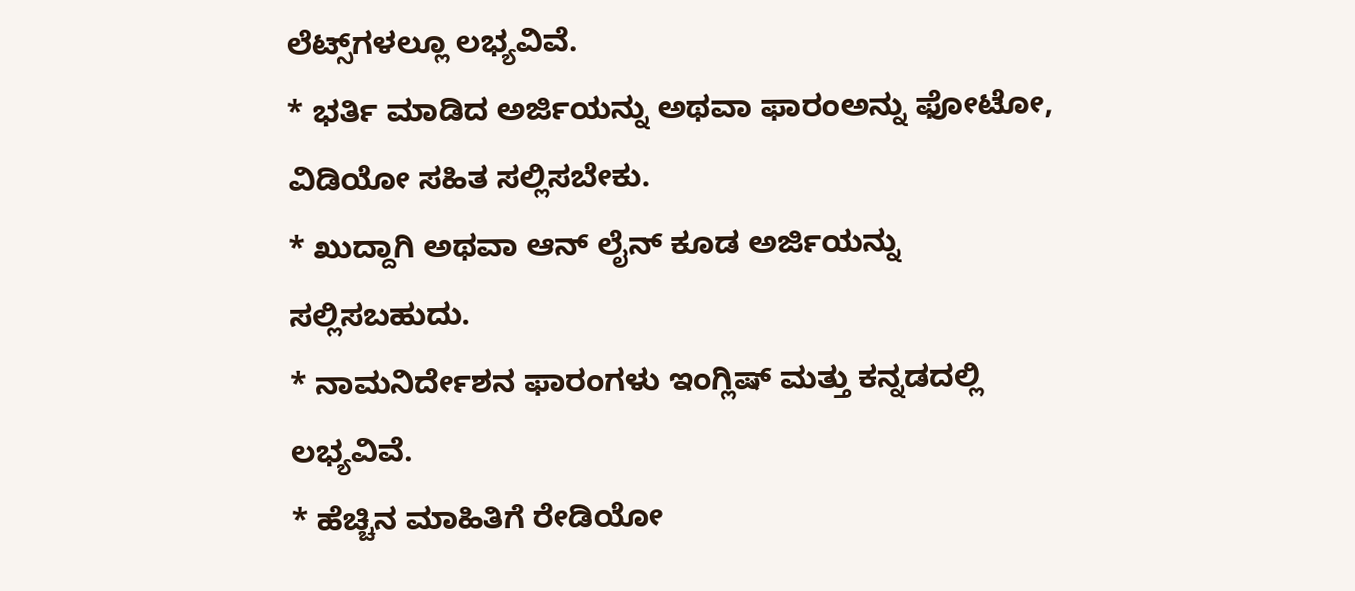ಲೆಟ್ಸ್‌ಗಳಲ್ಲೂ ಲಭ್ಯವಿವೆ.
* ಭರ್ತಿ ಮಾಡಿದ ಅರ್ಜಿಯನ್ನು ಅಥವಾ ಫಾರಂಅನ್ನು ಫೋಟೋ, ವಿಡಿಯೋ ಸಹಿತ ಸಲ್ಲಿಸಬೇಕು.
* ಖುದ್ದಾಗಿ ಅಥವಾ ಆನ್ ಲೈನ್ ಕೂಡ ಅರ್ಜಿಯನ್ನು ಸಲ್ಲಿಸಬಹುದು.
* ನಾಮನಿರ್ದೇಶನ ಫಾರಂಗಳು ಇಂಗ್ಲಿಷ್ ಮತ್ತು ಕನ್ನಡದಲ್ಲಿ ಲಭ್ಯವಿವೆ.
* ಹೆಚ್ಚಿನ ಮಾಹಿತಿಗೆ ರೇಡಿಯೋ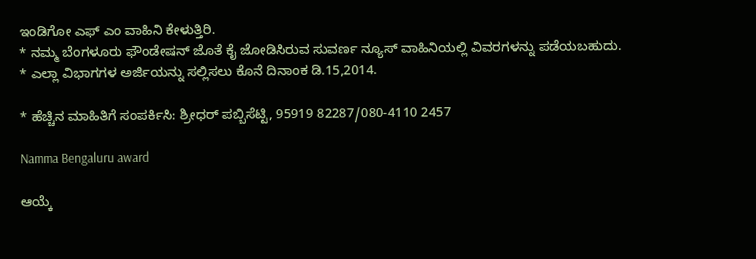ಇಂಡಿಗೋ ಎಫ್ ಎಂ ವಾಹಿನಿ ಕೇಳುತ್ತಿರಿ.
* ನಮ್ಮ ಬೆಂಗಳೂರು ಫೌಂಡೇಷನ್ ಜೊತೆ ಕೈ ಜೋಡಿಸಿರುವ ಸುವರ್ಣ ನ್ಯೂಸ್ ವಾಹಿನಿಯಲ್ಲಿ ವಿವರಗಳನ್ನು ಪಡೆಯಬಹುದು.
* ಎಲ್ಲಾ ವಿಭಾಗಗಳ ಅರ್ಜಿಯನ್ನು ಸಲ್ಲಿಸಲು ಕೊನೆ ದಿನಾಂಕ ಡಿ.15,2014.

* ಹೆಚ್ಚಿನ ಮಾಹಿತಿಗೆ ಸಂಪರ್ಕಿಸಿ: ಶ್ರೀಧರ್ ಪಬ್ಬಿಸೆಟ್ಟಿ, 95919 82287/080-4110 2457

Namma Bengaluru award

ಆಯ್ಕೆ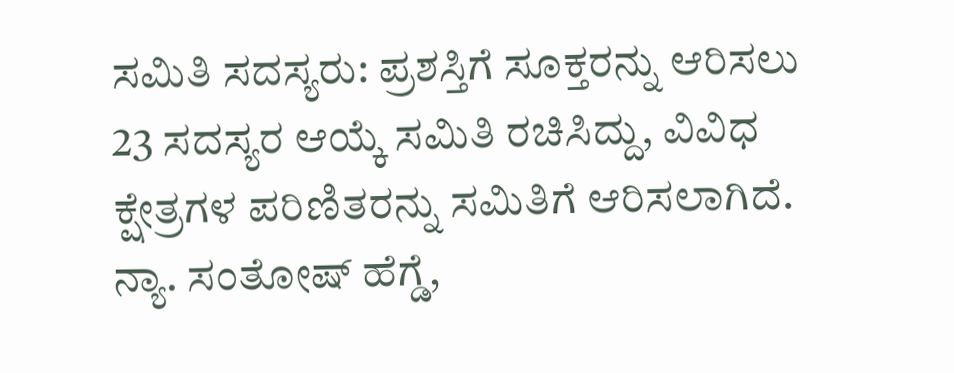ಸಮಿತಿ ಸದಸ್ಯರು: ಪ್ರಶಸ್ತಿಗೆ ಸೂಕ್ತರನ್ನು ಆರಿಸಲು 23 ಸದಸ್ಯರ ಆಯ್ಕೆ ಸಮಿತಿ ರಚಿಸಿದ್ದು, ವಿವಿಧ ಕ್ಷೇತ್ರಗಳ ಪರಿಣಿತರನ್ನು ಸಮಿತಿಗೆ ಆರಿಸಲಾಗಿದೆ. ನ್ಯಾ. ಸಂತೋಷ್ ಹೆಗ್ಡೆ,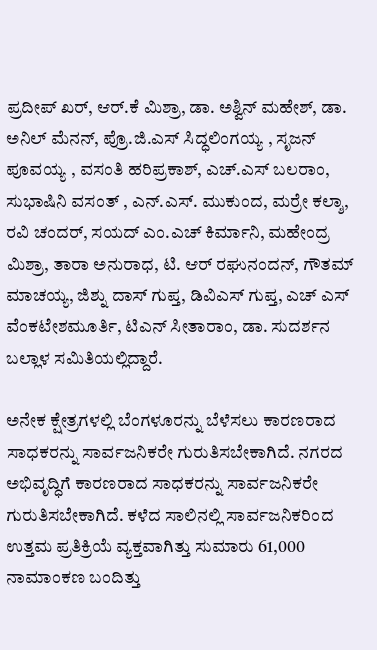ಪ್ರದೀಪ್ ಖರ್, ಆರ್.ಕೆ ಮಿಶ್ರಾ, ಡಾ. ಅಶ್ವಿನ್ ಮಹೇಶ್, ಡಾ. ಅನಿಲ್ ಮೆನನ್, ಪ್ರೊ.ಜಿ.ಎಸ್ ಸಿದ್ಧಲಿಂಗಯ್ಯ , ಸೃಜನ್ ಪೂವಯ್ಯ , ವಸಂತಿ ಹರಿಪ್ರಕಾಶ್, ಎಚ್.ಎಸ್ ಬಲರಾಂ, ಸುಭಾಷಿನಿ ವಸಂತ್ , ಎನ್.ಎಸ್. ಮುಕುಂದ, ಮರ್ರೇ ಕಲ್ಶಾ, ರವಿ ಚಂದರ್, ಸಯದ್ ಎಂ.ಎಚ್ ಕಿರ್ಮಾನಿ, ಮಹೇಂದ್ರ ಮಿಶ್ರಾ, ತಾರಾ ಅನುರಾಧ, ಟಿ. ಆರ್ ರಘುನಂದನ್, ಗೌತಮ್ ಮಾಚಯ್ಯ, ಜಿಶ್ನು ದಾಸ್ ಗುಪ್ತ, ಡಿವಿಎಸ್ ಗುಪ್ತ, ಎಚ್ ಎಸ್ ವೆಂಕಟೇಶಮೂರ್ತಿ, ಟಿಎನ್ ಸೀತಾರಾಂ, ಡಾ. ಸುದರ್ಶನ ಬಲ್ಲಾಳ ಸಮಿತಿಯಲ್ಲಿದ್ದಾರೆ.

ಅನೇಕ ಕ್ಷೇತ್ರಗಳಲ್ಲಿ ಬೆಂಗಳೂರನ್ನು ಬೆಳೆಸಲು ಕಾರಣರಾದ ಸಾಧಕರನ್ನು ಸಾರ್ವಜನಿಕರೇ ಗುರುತಿಸಬೇಕಾಗಿದೆ. ನಗರದ ಅಭಿವೃದ್ಧಿಗೆ ಕಾರಣರಾದ ಸಾಧಕರನ್ನು ಸಾರ್ವಜನಿಕರೇ ಗುರುತಿಸಬೇಕಾಗಿದೆ. ಕಳೆದ ಸಾಲಿನಲ್ಲಿ ಸಾರ್ವಜನಿಕರಿಂದ ಉತ್ತಮ ಪ್ರತಿಕ್ರಿಯೆ ವ್ಯಕ್ತವಾಗಿತ್ತು ಸುಮಾರು 61,000 ನಾಮಾಂಕಣ ಬಂದಿತ್ತು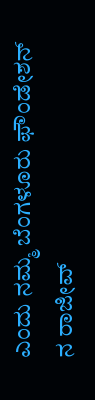ಎಂದು ನಮ್ಮ ಬೆಂಗಳೂರು ಫೌಂಡೇಶನ್ ನ ರಾಜೀವ್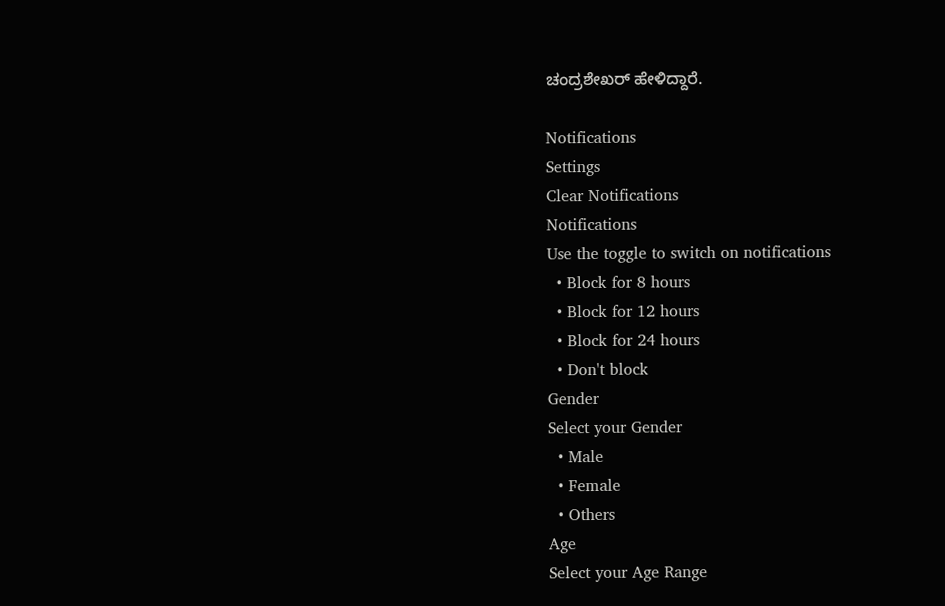ಚಂದ್ರಶೇಖರ್ ಹೇಳಿದ್ದಾರೆ.

Notifications
Settings
Clear Notifications
Notifications
Use the toggle to switch on notifications
  • Block for 8 hours
  • Block for 12 hours
  • Block for 24 hours
  • Don't block
Gender
Select your Gender
  • Male
  • Female
  • Others
Age
Select your Age Range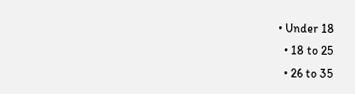• Under 18
  • 18 to 25
  • 26 to 35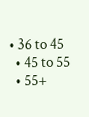• 36 to 45
  • 45 to 55
  • 55+